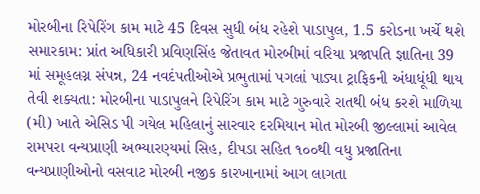મોરબીના રિપેરિંગ કામ માટે 45 દિવસ સુધી બંધ રહેશે પાડાપુલ, 1.5 કરોડના ખર્ચે થશે સમારકામ: પ્રાંત અધિકારી પ્રવિણસિંહ જેતાવત મોરબીમાં વરિયા પ્રજાપતિ જ્ઞાતિના 39 માં સમૂહલગ્ન સંપન્ન, 24 નવદંપતીઓએ પ્રભુતામાં પગલાં પાડ્યા ટ્રાફિકની અંધાધૂંધી થાય તેવી શક્યતા: મોરબીના પાડાપુલને રિપેરિંગ કામ માટે ગુરુવારે રાતથી બંધ કરશે માળિયા (મી) ખાતે એસિડ પી ગયેલ મહિલાનું સારવાર દરમિયાન મોત મોરબી જીલ્લામાં આવેલ રામપરા વન્યપ્રાણી અભ્યારણ્યમાં સિહ, દીપડા સહિત ૧૦૦થી વધુ પ્રજાતિના વન્યપ્રાણીઓનો વસવાટ મોરબી નજીક કારખાનામાં આગ લાગતા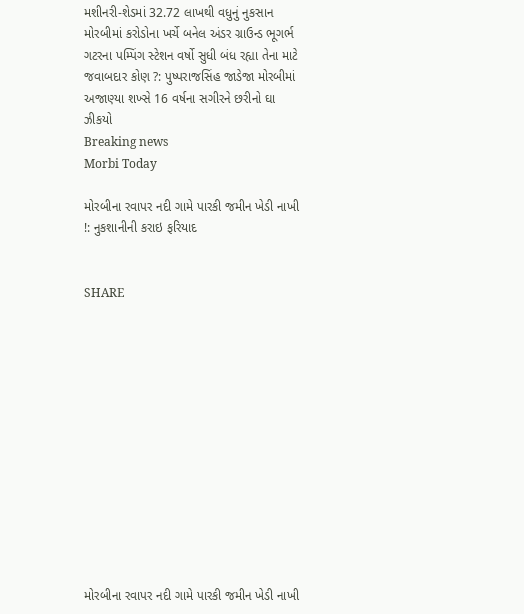મશીનરી-શેડમાં 32.72 લાખથી વધુનું નુકસાન મોરબીમાં કરોડોના ખર્ચે બનેલ અંડર ગ્રાઉન્ડ ભૂગર્ભ ગટરના પમ્પિંગ સ્ટેશન વર્ષો સુધી બંધ રહ્યા તેના માટે જવાબદાર કોણ ?: પુષ્પરાજસિંહ જાડેજા મોરબીમાં અજાણ્યા શખ્સે 16 વર્ષના સગીરને છરીનો ઘા ઝીકયો
Breaking news
Morbi Today

મોરબીના રવાપર નદી ગામે પારકી જમીન ખેડી નાખી !: નુકશાનીની કરાઇ ફરિયાદ


SHARE













મોરબીના રવાપર નદી ગામે પારકી જમીન ખેડી નાખી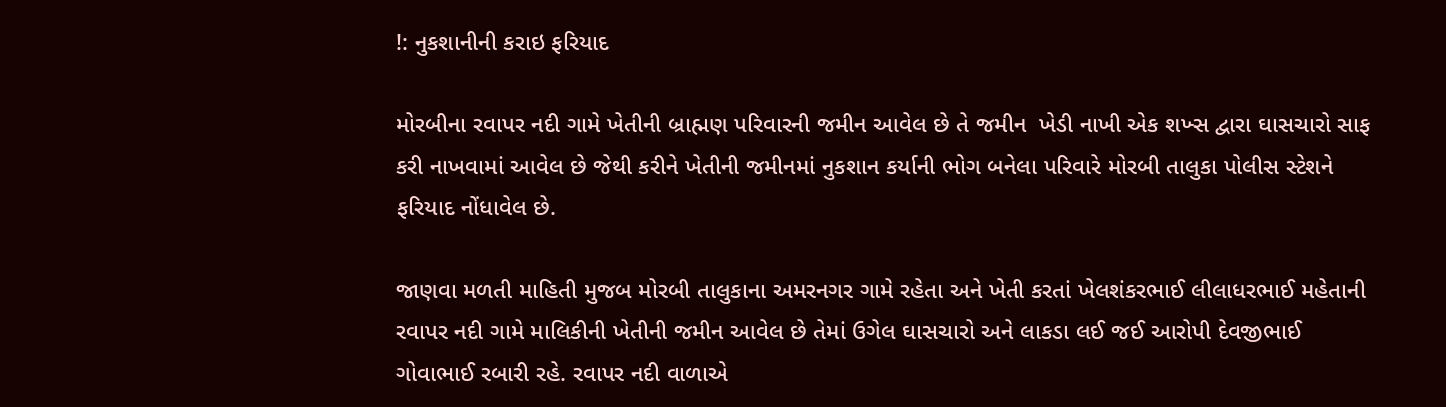!: નુકશાનીની કરાઇ ફરિયાદ

મોરબીના રવાપર નદી ગામે ખેતીની બ્રાહ્મણ પરિવારની જમીન આવેલ છે તે જમીન  ખેડી નાખી એક શખ્સ દ્વારા ઘાસચારો સાફ કરી નાખવામાં આવેલ છે જેથી કરીને ખેતીની જમીનમાં નુકશાન કર્યાની ભોગ બનેલા પરિવારે મોરબી તાલુકા પોલીસ સ્ટેશને ફરિયાદ નોંધાવેલ છે.

જાણવા મળતી માહિતી મુજબ મોરબી તાલુકાના અમરનગર ગામે રહેતા અને ખેતી કરતાં ખેલશંકરભાઈ લીલાધરભાઈ મહેતાની રવાપર નદી ગામે માલિકીની ખેતીની જમીન આવેલ છે તેમાં ઉગેલ ઘાસચારો અને લાકડા લઈ જઈ આરોપી દેવજીભાઈ ગોવાભાઈ રબારી રહે. રવાપર નદી વાળાએ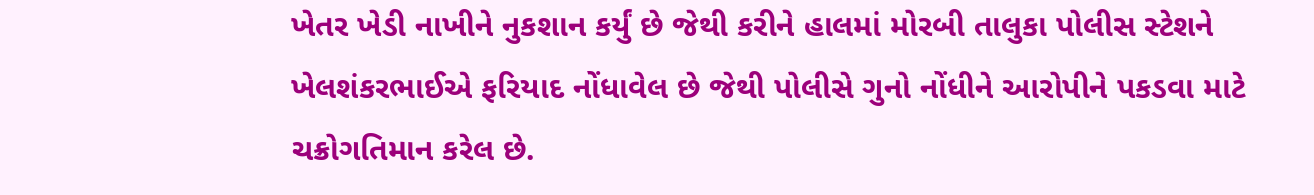ખેતર ખેડી નાખીને નુકશાન કર્યું છે જેથી કરીને હાલમાં મોરબી તાલુકા પોલીસ સ્ટેશને ખેલશંકરભાઈએ ફરિયાદ નોંધાવેલ છે જેથી પોલીસે ગુનો નોંધીને આરોપીને પકડવા માટે ચક્રોગતિમાન કરેલ છે.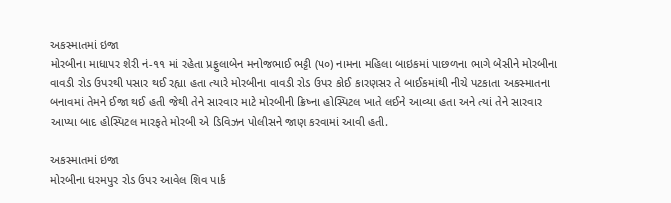અકસ્માતમાં ઇજા
મોરબીના માધાપર શેરી નં-૧૧ માં રહેતા પ્રફુલાબેન મનોજભાઈ ભટ્ટી (૫૦) નામના મહિલા બાઇકમાં પાછળના ભાગે બેસીને મોરબીના વાવડી રોડ ઉપરથી પસાર થઈ રહ્યા હતા ત્યારે મોરબીના વાવડી રોડ ઉપર કોઈ કારણસર તે બાઈકમાંથી નીચે પટકાતા અકસ્માતના બનાવમાં તેમને ઈજા થઈ હતી જેથી તેને સારવાર માટે મોરબીની ક્રિષ્ના હોસ્પિટલ ખાતે લઈને આવ્યા હતા અને ત્યાં તેને સારવાર આપ્યા બાદ હોસ્પિટલ મારફતે મોરબી એ ડિવિઝન પોલીસને જાણ કરવામાં આવી હતી.

અકસ્માતમાં ઇજા
મોરબીના ધરમપુર રોડ ઉપર આવેલ શિવ પાર્ક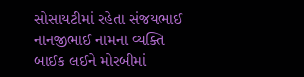સોસાયટીમાં રહેતા સંજયભાઈ નાનજીભાઈ નામના વ્યક્તિ બાઈક લઈને મોરબીમાં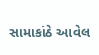સામાકાંઠે આવેલ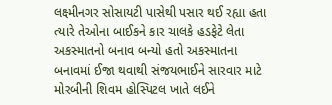લક્ષ્મીનગર સોસાયટી પાસેથી પસાર થઈ રહ્યા હતા ત્યારે તેઓના બાઈકને કાર ચાલકે હડફેટે લેતા અકસ્માતનો બનાવ બન્યો હતો અકસ્માતના બનાવમાં ઈજા થવાથી સંજયભાઈને સારવાર માટે મોરબીની શિવમ હોસ્પિટલ ખાતે લઈને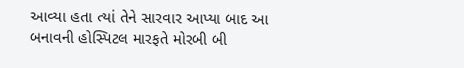આવ્યા હતા ત્યાં તેને સારવાર આપ્યા બાદ આ બનાવની હોસ્પિટલ મારફતે મોરબી બી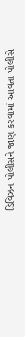ડિવિઝન પોલીસને જાણ કરવામાં આવતા પોલીસે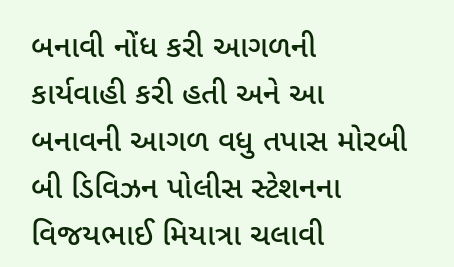બનાવી નોંધ કરી આગળની કાર્યવાહી કરી હતી અને આ બનાવની આગળ વધુ તપાસ મોરબી બી ડિવિઝન પોલીસ સ્ટેશનના વિજયભાઈ મિયાત્રા ચલાવી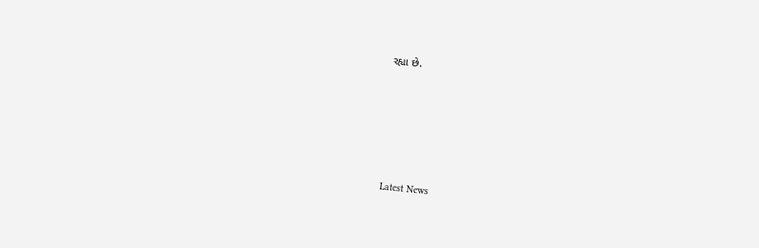રહ્યા છે.






Latest News